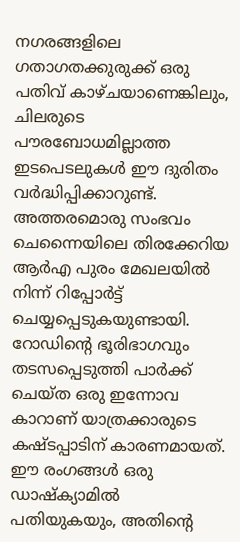നഗരങ്ങളിലെ ഗതാഗതക്കുരുക്ക് ഒരു പതിവ് കാഴ്ചയാണെങ്കിലും, ചിലരുടെ പൗരബോധമില്ലാത്ത ഇടപെടലുകൾ ഈ ദുരിതം വർദ്ധിപ്പിക്കാറുണ്ട്.
അത്തരമൊരു സംഭവം ചെന്നൈയിലെ തിരക്കേറിയ ആർഎ പുരം മേഖലയിൽ നിന്ന് റിപ്പോർട്ട് ചെയ്യപ്പെടുകയുണ്ടായി. റോഡിന്റെ ഭൂരിഭാഗവും തടസപ്പെടുത്തി പാർക്ക് ചെയ്ത ഒരു ഇന്നോവ കാറാണ് യാത്രക്കാരുടെ കഷ്ടപ്പാടിന് കാരണമായത്.
ഈ രംഗങ്ങൾ ഒരു ഡാഷ്ക്യാമിൽ പതിയുകയും, അതിന്റെ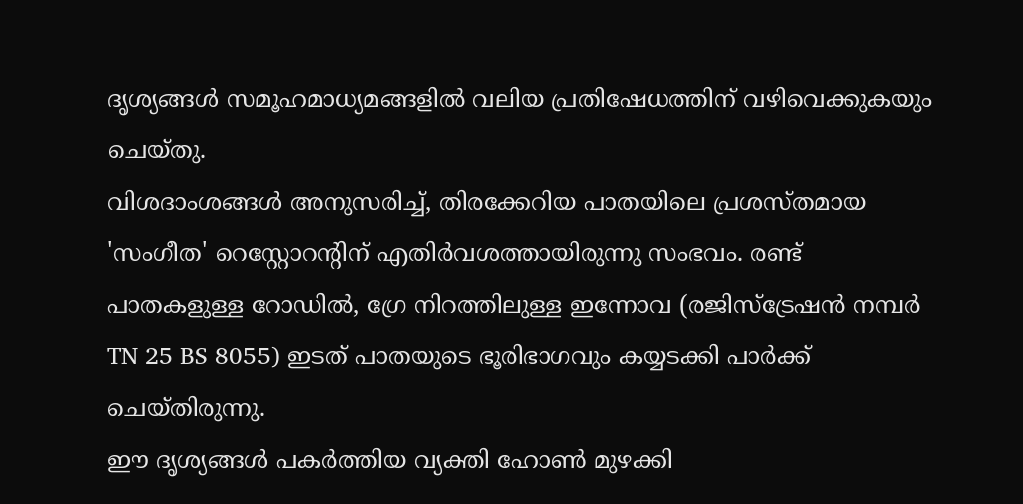ദൃശ്യങ്ങൾ സമൂഹമാധ്യമങ്ങളിൽ വലിയ പ്രതിഷേധത്തിന് വഴിവെക്കുകയും ചെയ്തു.
വിശദാംശങ്ങൾ അനുസരിച്ച്, തിരക്കേറിയ പാതയിലെ പ്രശസ്തമായ 'സംഗീത' റെസ്റ്റോറന്റിന് എതിർവശത്തായിരുന്നു സംഭവം. രണ്ട് പാതകളുള്ള റോഡിൽ, ഗ്രേ നിറത്തിലുള്ള ഇന്നോവ (രജിസ്ട്രേഷൻ നമ്പർ TN 25 BS 8055) ഇടത് പാതയുടെ ഭൂരിഭാഗവും കയ്യടക്കി പാർക്ക് ചെയ്തിരുന്നു.
ഈ ദൃശ്യങ്ങൾ പകർത്തിയ വ്യക്തി ഹോൺ മുഴക്കി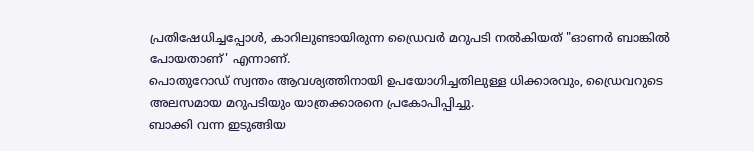പ്രതിഷേധിച്ചപ്പോൾ, കാറിലുണ്ടായിരുന്ന ഡ്രൈവർ മറുപടി നൽകിയത് "ഓണർ ബാങ്കിൽ പോയതാണ്' എന്നാണ്.
പൊതുറോഡ് സ്വന്തം ആവശ്യത്തിനായി ഉപയോഗിച്ചതിലുള്ള ധിക്കാരവും, ഡ്രൈവറുടെ അലസമായ മറുപടിയും യാത്രക്കാരനെ പ്രകോപിപ്പിച്ചു.
ബാക്കി വന്ന ഇടുങ്ങിയ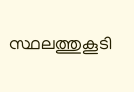സ്ഥലത്തുകൂടി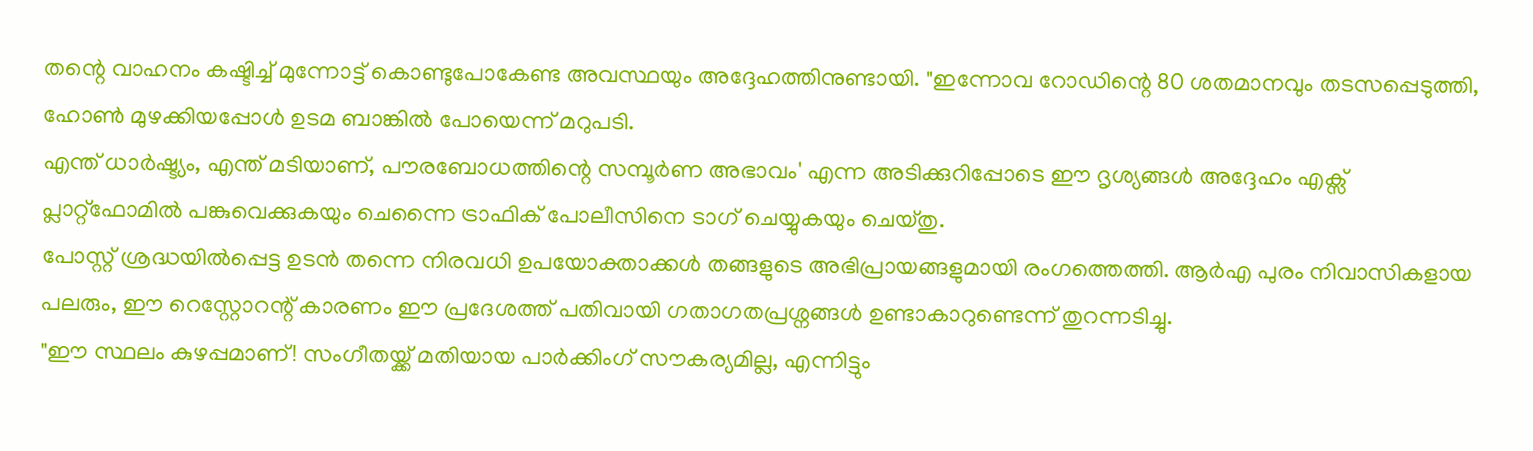തന്റെ വാഹനം കഷ്ടിച്ച് മുന്നോട്ട് കൊണ്ടുപോകേണ്ട അവസ്ഥയും അദ്ദേഹത്തിനുണ്ടായി. "ഇന്നോവ റോഡിന്റെ 80 ശതമാനവും തടസപ്പെടുത്തി, ഹോൺ മുഴക്കിയപ്പോൾ ഉടമ ബാങ്കിൽ പോയെന്ന് മറുപടി.
എന്ത് ധാർഷ്ട്യം, എന്ത് മടിയാണ്, പൗരബോധത്തിന്റെ സമ്പൂർണ അഭാവം' എന്ന അടിക്കുറിപ്പോടെ ഈ ദൃശ്യങ്ങൾ അദ്ദേഹം എക്സ് പ്ലാറ്റ്ഫോമിൽ പങ്കുവെക്കുകയും ചെന്നൈ ട്രാഫിക് പോലീസിനെ ടാഗ് ചെയ്യുകയും ചെയ്തു.
പോസ്റ്റ് ശ്രദ്ധയിൽപ്പെട്ട ഉടൻ തന്നെ നിരവധി ഉപയോക്താക്കൾ തങ്ങളുടെ അഭിപ്രായങ്ങളുമായി രംഗത്തെത്തി. ആർഎ പുരം നിവാസികളായ പലരും, ഈ റെസ്റ്റോറന്റ് കാരണം ഈ പ്രദേശത്ത് പതിവായി ഗതാഗതപ്രശ്നങ്ങൾ ഉണ്ടാകാറുണ്ടെന്ന് തുറന്നടിച്ചു.
"ഈ സ്ഥലം കുഴപ്പമാണ്! സംഗീതയ്ക്ക് മതിയായ പാർക്കിംഗ് സൗകര്യമില്ല, എന്നിട്ടും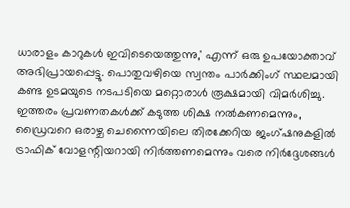ധാരാളം കാറുകൾ ഇവിടെയെത്തുന്നു,' എന്ന് ഒരു ഉപയോക്താവ് അഭിപ്രായപ്പെട്ടു. പൊതുവഴിയെ സ്വന്തം പാർക്കിംഗ് സ്ഥലമായി കണ്ട ഉടമയുടെ നടപടിയെ മറ്റൊരാൾ രൂക്ഷമായി വിമർശിച്ചു.
ഇത്തരം പ്രവണതകൾക്ക് കടുത്ത ശിക്ഷ നൽകണമെന്നും, ഡ്രൈവറെ ഒരാഴ്ച ചെന്നൈയിലെ തിരക്കേറിയ ജംഗ്ഷനുകളിൽ ട്രാഫിക് വോളന്റിയറായി നിർത്തണമെന്നും വരെ നിർദ്ദേശങ്ങൾ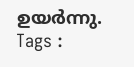ഉയർന്നു.
Tags :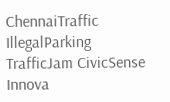ChennaiTraffic IllegalParking TrafficJam CivicSense Innova